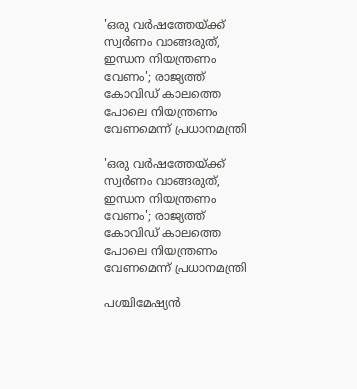'ഒരു വര്‍ഷത്തേയ്ക്ക് സ്വര്‍ണം വാങ്ങരുത്, ഇന്ധന നിയന്ത്രണം വേണം'; രാജ്യത്ത് കോവിഡ് കാലത്തെ പോലെ നിയന്ത്രണം വേണമെന്ന് പ്രധാനമന്ത്രി

'ഒരു വര്‍ഷത്തേയ്ക്ക് സ്വര്‍ണം വാങ്ങരുത്, ഇന്ധന നിയന്ത്രണം വേണം'; രാജ്യത്ത് കോവിഡ് കാലത്തെ പോലെ നിയന്ത്രണം വേണമെന്ന് പ്രധാനമന്ത്രി

പശ്ചിമേഷ്യന്‍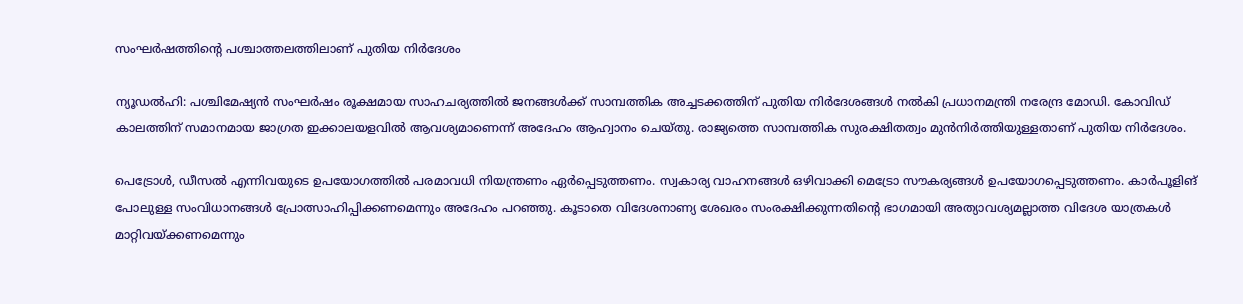സംഘര്‍ഷത്തിന്റെ പശ്ചാത്തലത്തിലാണ് പുതിയ നിര്‍ദേശം

ന്യൂഡല്‍ഹി: പശ്ചിമേഷ്യന്‍ സംഘര്‍ഷം രൂക്ഷമായ സാഹചര്യത്തില്‍ ജനങ്ങള്‍ക്ക് സാമ്പത്തിക അച്ചടക്കത്തിന് പുതിയ നിര്‍ദേശങ്ങള്‍ നല്‍കി പ്രധാനമന്ത്രി നരേന്ദ്ര മോഡി. കോവിഡ് കാലത്തിന് സമാനമായ ജാഗ്രത ഇക്കാലയളവില്‍ ആവശ്യമാണെന്ന് അദേഹം ആഹ്വാനം ചെയ്തു. രാജ്യത്തെ സാമ്പത്തിക സുരക്ഷിതത്വം മുന്‍നിര്‍ത്തിയുള്ളതാണ് പുതിയ നിര്‍ദേശം.

പെട്രോള്‍, ഡീസല്‍ എന്നിവയുടെ ഉപയോഗത്തില്‍ പരമാവധി നിയന്ത്രണം ഏര്‍പ്പെടുത്തണം. സ്വകാര്യ വാഹനങ്ങള്‍ ഒഴിവാക്കി മെട്രോ സൗകര്യങ്ങള്‍ ഉപയോഗപ്പെടുത്തണം. കാര്‍പൂളിങ് പോലുള്ള സംവിധാനങ്ങള്‍ പ്രോത്സാഹിപ്പിക്കണമെന്നും അദേഹം പറഞ്ഞു. കൂടാതെ വിദേശനാണ്യ ശേഖരം സംരക്ഷിക്കുന്നതിന്റെ ഭാഗമായി അത്യാവശ്യമല്ലാത്ത വിദേശ യാത്രകള്‍ മാറ്റിവയ്ക്കണമെന്നും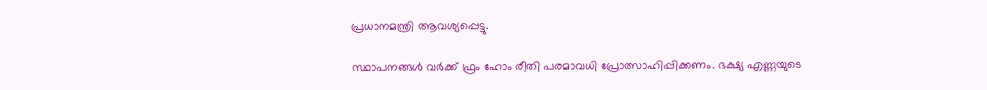പ്രധാനമന്ത്രി ആവശ്യപ്പെട്ടു.

സ്ഥാപനങ്ങള്‍ വര്‍ക്ക് ഫ്രം ഹോം രീതി പരമാവധി പ്രോത്സാഹിപ്പിക്കണം. ഭക്ഷ്യ എണ്ണയുടെ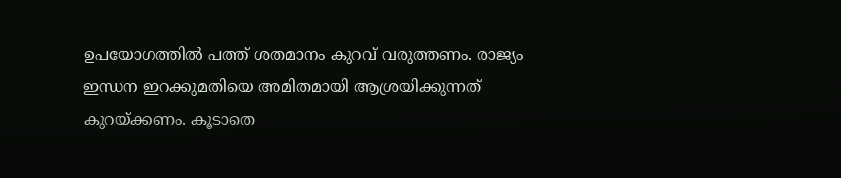ഉപയോഗത്തില്‍ പത്ത് ശതമാനം കുറവ് വരുത്തണം. രാജ്യം ഇന്ധന ഇറക്കുമതിയെ അമിതമായി ആശ്രയിക്കുന്നത് കുറയ്ക്കണം. കൂടാതെ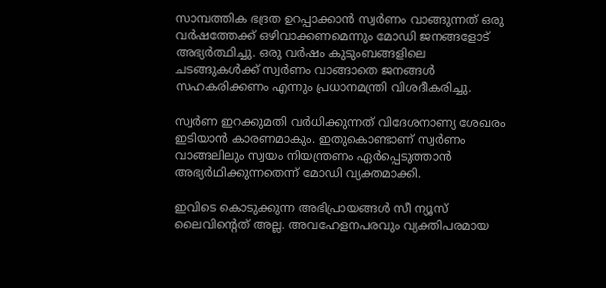സാമ്പത്തിക ഭദ്രത ഉറപ്പാക്കാന്‍ സ്വര്‍ണം വാങ്ങുന്നത് ഒരു വര്‍ഷത്തേക്ക് ഒഴിവാക്കണമെന്നും മോഡി ജനങ്ങളോട് അഭ്യര്‍ത്ഥിച്ചു. ഒരു വര്‍ഷം കുടുംബങ്ങളിലെ ചടങ്ങുകള്‍ക്ക് സ്വര്‍ണം വാങ്ങാതെ ജനങ്ങള്‍ സഹകരിക്കണം എന്നും പ്രധാനമന്ത്രി വിശദീകരിച്ചു.

സ്വര്‍ണ ഇറക്കുമതി വര്‍ധിക്കുന്നത് വിദേശനാണ്യ ശേഖരം ഇടിയാന്‍ കാരണമാകും. ഇതുകൊണ്ടാണ് സ്വര്‍ണം വാങ്ങലിലും സ്വയം നിയന്ത്രണം ഏര്‍പ്പെടുത്താന്‍ അഭ്യര്‍ഥിക്കുന്നതെന്ന് മോഡി വ്യക്തമാക്കി.

ഇവിടെ കൊടുക്കുന്ന അഭിപ്രായങ്ങള്‍ സീ ന്യൂസ് ലൈവിന്റെത് അല്ല. അവഹേളനപരവും വ്യക്തിപരമായ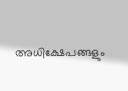അധിക്ഷേപങ്ങളും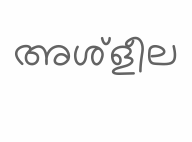അശ്‌ളീല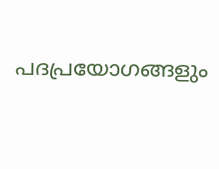പദപ്രയോഗങ്ങളും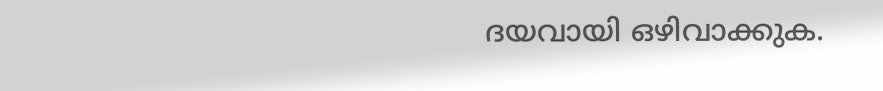ദയവായി ഒഴിവാക്കുക.